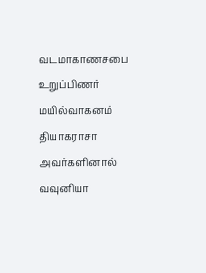வடமாகாணசபை உறுப்பிணர் மயில்வாகனம் தியாகராசா அவர்களினால் வவுனியா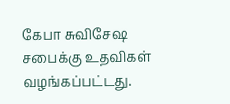கேபா சுவிசேஷ சபைக்கு உதவிகள் வழங்கப்பட்டது.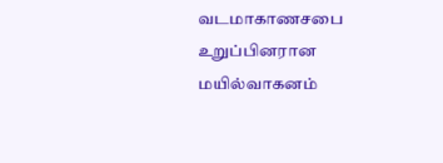வடமாகாணசபை உறுப்பினரான மயில்வாகனம்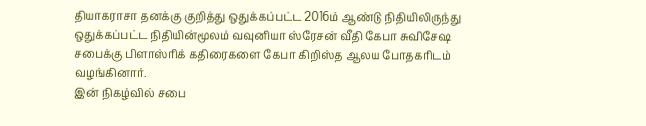தியாகராசா தனக்கு குறித்து ஒதுக்கப்பட்ட 2016ம் ஆண்டு நிதியிலிருந்து ஒதுக்கப்பட்ட நிதியின்மூலம் வவுனியா ஸ்ரேசன் வீதி கேபா சுவிசேஷ சபைக்கு பிளாஸ்ரிக் கதிரைகளை கேபா கிறிஸ்த ஆலய போதகரிடம் வழங்கினார்.
இன் நிகழ்வில் சபை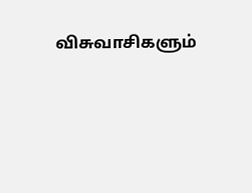விசுவாசிகளும்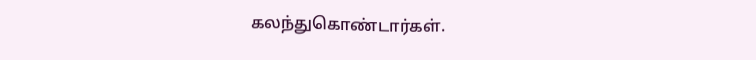கலந்துகொண்டார்கள்.